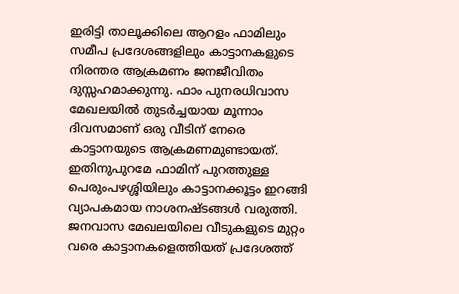ഇരിട്ടി താലൂക്കിലെ ആറളം ഫാമിലും സമീപ പ്രദേശങ്ങളിലും കാട്ടാനകളുടെ നിരന്തര ആക്രമണം ജനജീവിതം ദുസ്സഹമാക്കുന്നു. ഫാം പുനരധിവാസ മേഖലയിൽ തുടർച്ചയായ മൂന്നാം ദിവസമാണ് ഒരു വീടിന് നേരെ കാട്ടാനയുടെ ആക്രമണമുണ്ടായത്.
ഇതിനുപുറമേ ഫാമിന് പുറത്തുള്ള പെരുംപഴശ്ശിയിലും കാട്ടാനക്കൂട്ടം ഇറങ്ങി വ്യാപകമായ നാശനഷ്ടങ്ങൾ വരുത്തി. ജനവാസ മേഖലയിലെ വീടുകളുടെ മുറ്റം വരെ കാട്ടാനകളെത്തിയത് പ്രദേശത്ത്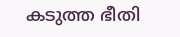കടുത്ത ഭീതി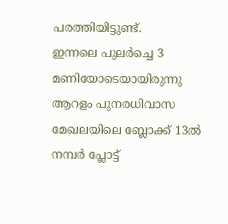പരത്തിയിട്ടുണ്ട്.
ഇന്നലെ പുലർച്ചെ 3 മണിയോടെയായിരുന്നു ആറളം പുനരധിവാസ മേഖലയിലെ ബ്ലോക്ക് 13ൽ നമ്പർ പ്ലോട്ട്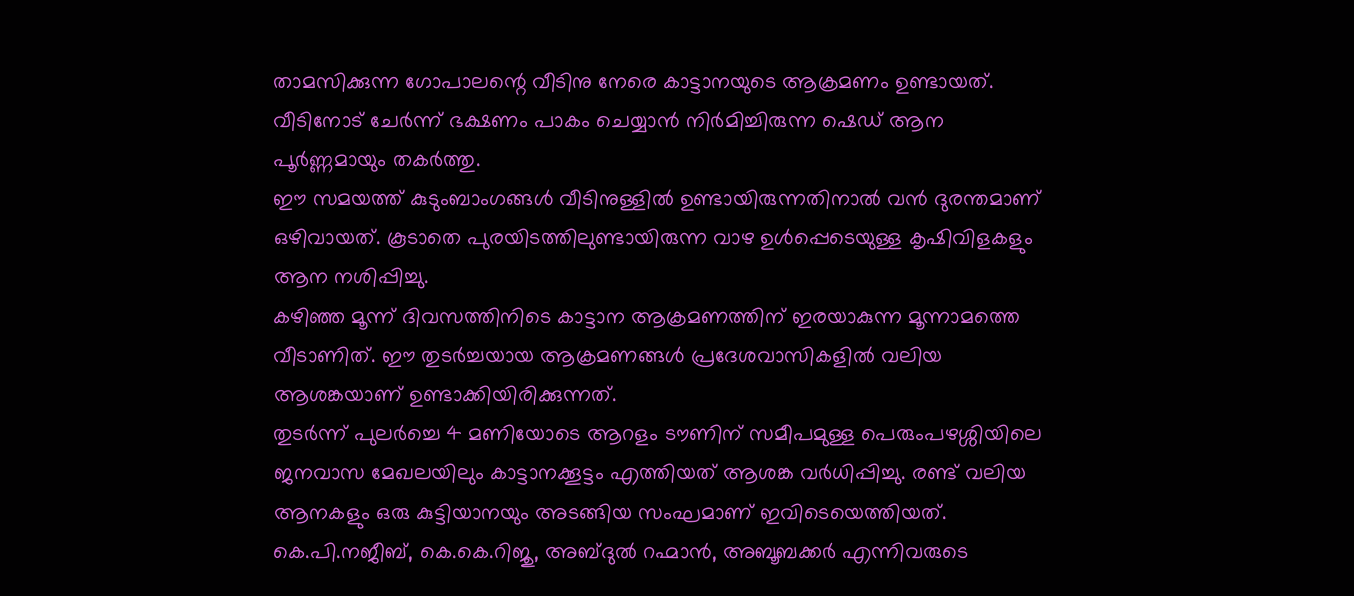താമസിക്കുന്ന ഗോപാലന്റെ വീടിനു നേരെ കാട്ടാനയുടെ ആക്രമണം ഉണ്ടായത്. വീടിനോട് ചേർന്ന് ഭക്ഷണം പാകം ചെയ്യാൻ നിർമിച്ചിരുന്ന ഷെഡ് ആന പൂർണ്ണമായും തകർത്തു.
ഈ സമയത്ത് കുടുംബാംഗങ്ങൾ വീടിനുള്ളിൽ ഉണ്ടായിരുന്നതിനാൽ വൻ ദുരന്തമാണ് ഒഴിവായത്. കൂടാതെ പുരയിടത്തിലുണ്ടായിരുന്ന വാഴ ഉൾപ്പെടെയുള്ള കൃഷിവിളകളും ആന നശിപ്പിച്ചു.
കഴിഞ്ഞ മൂന്ന് ദിവസത്തിനിടെ കാട്ടാന ആക്രമണത്തിന് ഇരയാകുന്ന മൂന്നാമത്തെ വീടാണിത്. ഈ തുടർച്ചയായ ആക്രമണങ്ങൾ പ്രദേശവാസികളിൽ വലിയ ആശങ്കയാണ് ഉണ്ടാക്കിയിരിക്കുന്നത്.
തുടർന്ന് പുലർച്ചെ 4 മണിയോടെ ആറളം ടൗണിന് സമീപമുള്ള പെരുംപഴശ്ശിയിലെ ജനവാസ മേഖലയിലും കാട്ടാനക്കൂട്ടം എത്തിയത് ആശങ്ക വർധിപ്പിച്ചു. രണ്ട് വലിയ ആനകളും ഒരു കുട്ടിയാനയും അടങ്ങിയ സംഘമാണ് ഇവിടെയെത്തിയത്.
കെ.പി.നജീബ്, കെ.കെ.റിജു, അബ്ദുൽ റഹ്മാൻ, അബൂബക്കർ എന്നിവരുടെ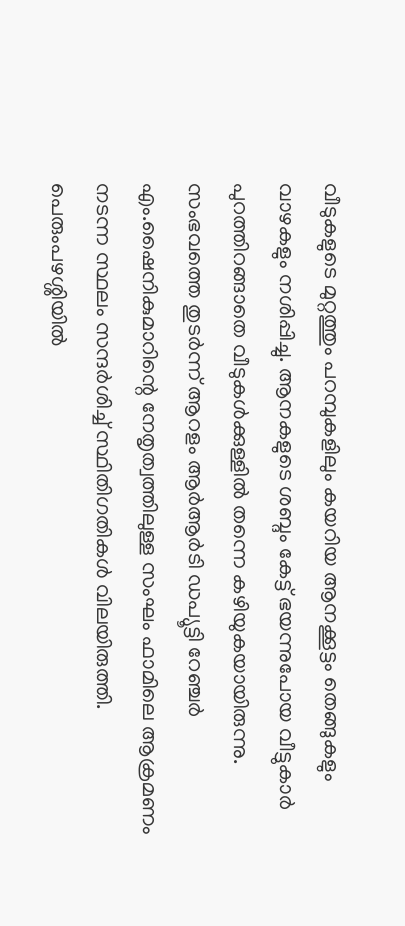വീടുകളുടെ മുറ്റത്തും പറമ്പുകളിലും കയറിയ ആനക്കൂട്ടം തെങ്ങുകളും വാഴകളും നശിപ്പിച്ചു. ആനകളുടെ ശബ്ദം കേട്ട് ഭയന്നുപോയ വീട്ടുകാർ പുറത്തിറങ്ങാതെ വീടുകൾക്കുള്ളിൽ തന്നെ കഴിയുകയായിരുന്നു.
സംഭവത്തെ തുടർന്ന് ആറളം ആർആർടി ഡപ്യൂട്ടി റേഞ്ചർ എം.ഷൈനികുമാറിന്റെ നേതൃത്വത്തിലുള്ള സംഘം ഫാമിലെ ആക്രമണം നടന്ന സ്ഥലം സന്ദർശിച്ച് സ്ഥിതിഗതികൾ വിലയിരുത്തി. പെരുംപഴശ്ശിയിൽ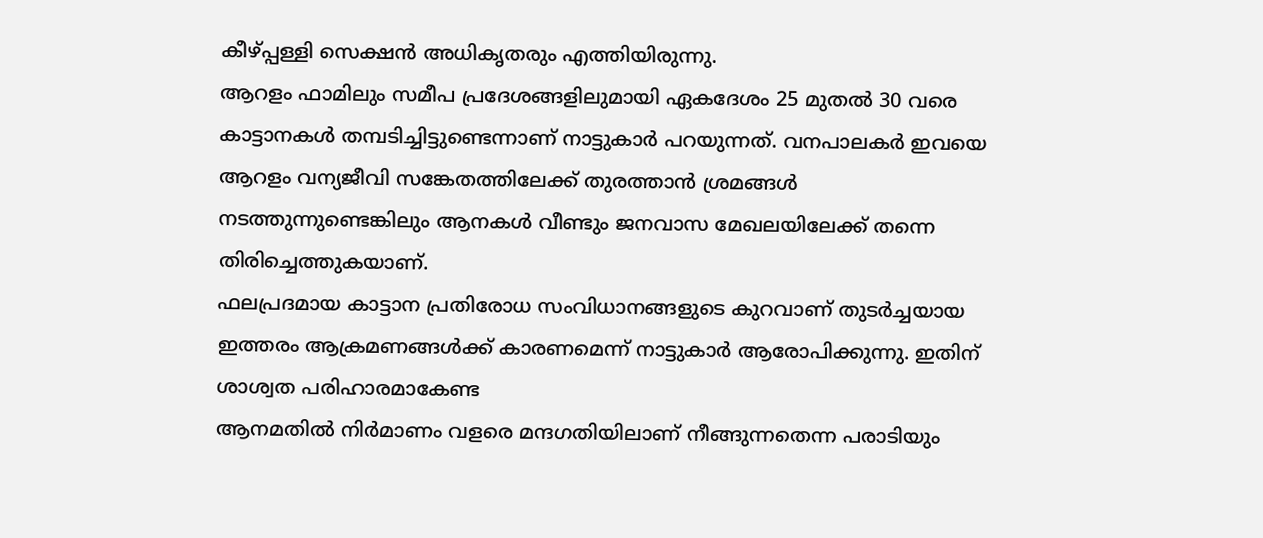കീഴ്പ്പള്ളി സെക്ഷൻ അധികൃതരും എത്തിയിരുന്നു.
ആറളം ഫാമിലും സമീപ പ്രദേശങ്ങളിലുമായി ഏകദേശം 25 മുതൽ 30 വരെ കാട്ടാനകൾ തമ്പടിച്ചിട്ടുണ്ടെന്നാണ് നാട്ടുകാർ പറയുന്നത്. വനപാലകർ ഇവയെ ആറളം വന്യജീവി സങ്കേതത്തിലേക്ക് തുരത്താൻ ശ്രമങ്ങൾ നടത്തുന്നുണ്ടെങ്കിലും ആനകൾ വീണ്ടും ജനവാസ മേഖലയിലേക്ക് തന്നെ തിരിച്ചെത്തുകയാണ്.
ഫലപ്രദമായ കാട്ടാന പ്രതിരോധ സംവിധാനങ്ങളുടെ കുറവാണ് തുടർച്ചയായ ഇത്തരം ആക്രമണങ്ങൾക്ക് കാരണമെന്ന് നാട്ടുകാർ ആരോപിക്കുന്നു. ഇതിന് ശാശ്വത പരിഹാരമാകേണ്ട
ആനമതിൽ നിർമാണം വളരെ മന്ദഗതിയിലാണ് നീങ്ങുന്നതെന്ന പരാടിയും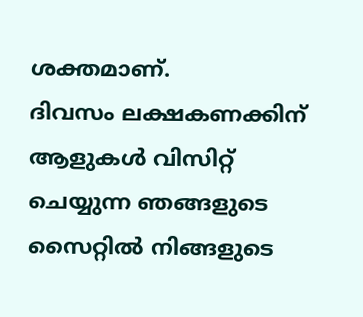ശക്തമാണ്.
ദിവസം ലക്ഷകണക്കിന് ആളുകൾ വിസിറ്റ് ചെയ്യുന്ന ഞങ്ങളുടെ സൈറ്റിൽ നിങ്ങളുടെ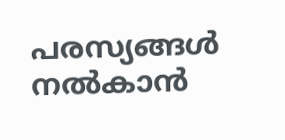പരസ്യങ്ങൾ നൽകാൻ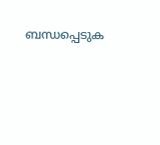ബന്ധപ്പെടുക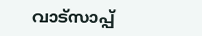വാട്സാപ്പ്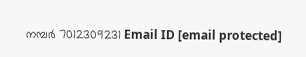നമ്പർ 7012309231 Email ID [email protected]